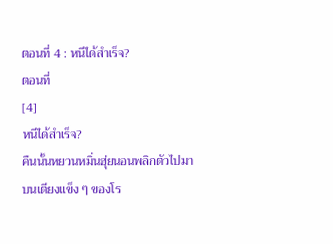ตอนที่ 4 : หนีได้สำเร็จ?
ตอนที่
[4]
หนีได้สำเร็จ?
คืนนั้นหยวนหมิ่นฮุ่ยนอนพลิกตัวไปมาบนเตียงแข็ง ๆ ของโร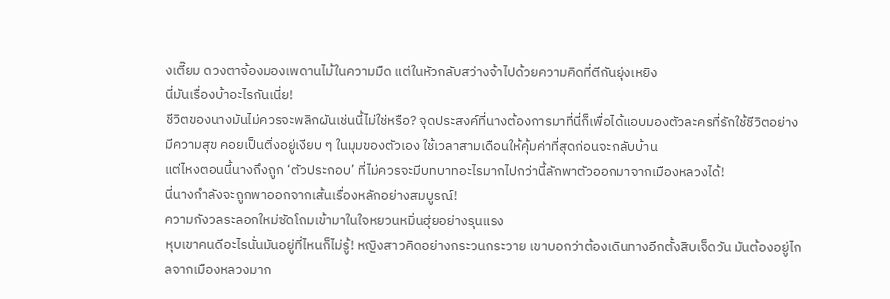งเตี๊ยม ดวงตาจ้องมองเพดานไม้ในความมืด แต่ในหัวกลับสว่างจ้าไปด้วยความคิดที่ตีกันยุ่งเหยิง
นี่มันเรื่องบ้าอะไรกันเนี่ย!
ชีวิตของนางมันไม่ควรจะพลิกผันเช่นนี้ไม่ใช่หรือ? จุดประสงค์ที่นางต้องการมาที่นี่ก็เพื่อได้แอบมองตัวละครที่รักใช้ชีวิตอย่างมีความสุข คอยเป็นติ่งอยู่เงียบ ๆ ในมุมของตัวเอง ใช้เวลาสามเดือนให้คุ้มค่าที่สุดก่อนจะกลับบ้าน
แต่ไหงตอนนี้นางถึงถูก ‘ตัวประกอบ’ ที่ไม่ควรจะมีบทบาทอะไรมากไปกว่านี้ลักพาตัวออกมาจากเมืองหลวงได้!
นี่นางกำลังจะถูกพาออกจากเส้นเรื่องหลักอย่างสมบูรณ์!
ความกังวลระลอกใหม่ซัดโถมเข้ามาในใจหยวนหมิ่นฮุ่ยอย่างรุนแรง
หุบเขาคนดีอะไรนั่นมันอยู่ที่ไหนก็ไม่รู้! หญิงสาวคิดอย่างกระวนกระวาย เขาบอกว่าต้องเดินทางอีกตั้งสิบเจ็ดวัน มันต้องอยู่ไกลจากเมืองหลวงมาก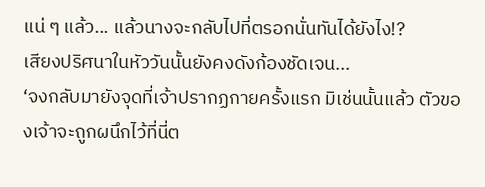แน่ ๆ แล้ว... แล้วนางจะกลับไปที่ตรอกนั่นทันได้ยังไง!?
เสียงปริศนาในหัววันนั้นยังคงดังก้องชัดเจน...
‘จงกลับมายังจุดที่เจ้าปรากฏกายครั้งแรก มิเช่นนั้นแล้ว ตัวของเจ้าจะถูกผนึกไว้ที่นี่ต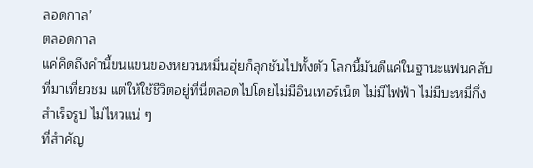ลอดกาล’
ตลอดกาล
แค่คิดถึงคำนี้ขนแขนของหยวนหมิ่นฮุ่ยก็ลุกชันไปทั้งตัว โลกนี้มันดีแค่ในฐานะแฟนคลับที่มาเที่ยวชม แต่ให้ใช้ชีวิตอยู่ที่นี่ตลอดไปโดยไม่มีอินเทอร์เน็ต ไม่มีไฟฟ้า ไม่มีบะหมี่กึ่งสำเร็จรูป ไม่ไหวแน่ ๆ
ที่สำคัญ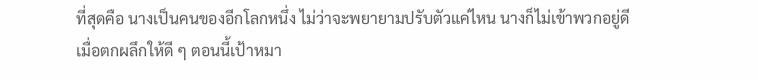ที่สุดคือ นางเป็นคนของอีกโลกหนึ่ง ไม่ว่าจะพยายามปรับตัวแค่ไหน นางก็ไม่เข้าพวกอยู่ดี
เมื่อตกผลึกให้ดี ๆ ตอนนี้เป้าหมา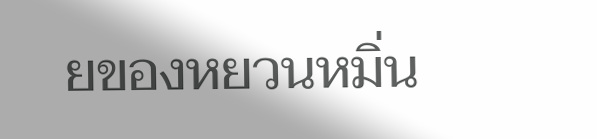ยของหยวนหมิ่น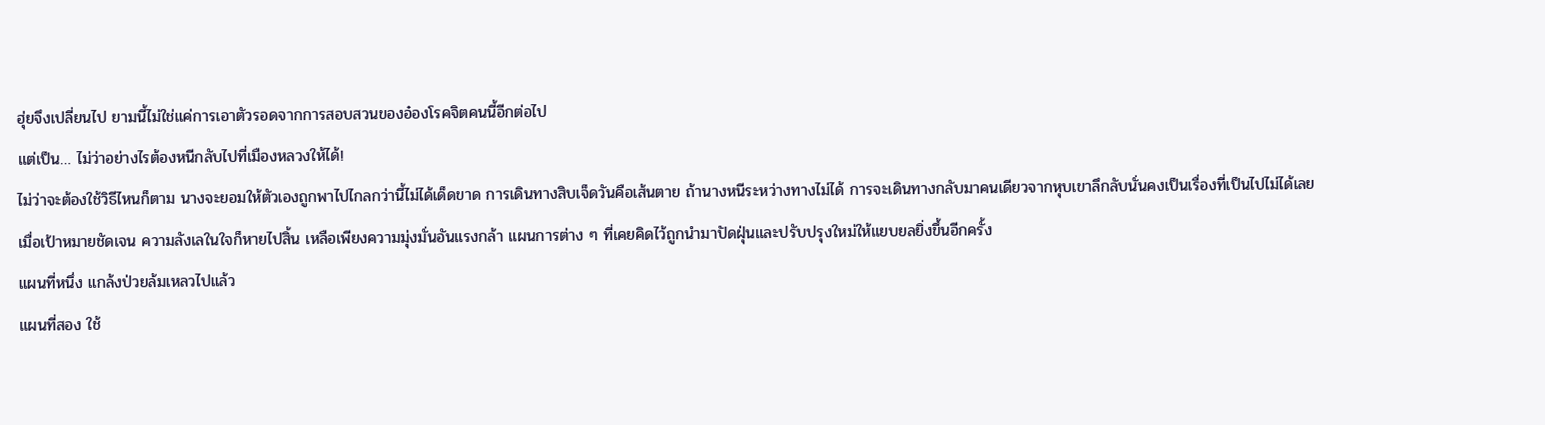ฮุ่ยจึงเปลี่ยนไป ยามนี้ไม่ใช่แค่การเอาตัวรอดจากการสอบสวนของอ๋องโรคจิตคนนี้อีกต่อไป
แต่เป็น… ไม่ว่าอย่างไรต้องหนีกลับไปที่เมืองหลวงให้ได้!
ไม่ว่าจะต้องใช้วิธีไหนก็ตาม นางจะยอมให้ตัวเองถูกพาไปไกลกว่านี้ไม่ได้เด็ดขาด การเดินทางสิบเจ็ดวันคือเส้นตาย ถ้านางหนีระหว่างทางไม่ได้ การจะเดินทางกลับมาคนเดียวจากหุบเขาลึกลับนั่นคงเป็นเรื่องที่เป็นไปไม่ได้เลย
เมื่อเป้าหมายชัดเจน ความลังเลในใจก็หายไปสิ้น เหลือเพียงความมุ่งมั่นอันแรงกล้า แผนการต่าง ๆ ที่เคยคิดไว้ถูกนำมาปัดฝุ่นและปรับปรุงใหม่ให้แยบยลยิ่งขึ้นอีกครั้ง
แผนที่หนึ่ง แกล้งป่วยล้มเหลวไปแล้ว
แผนที่สอง ใช้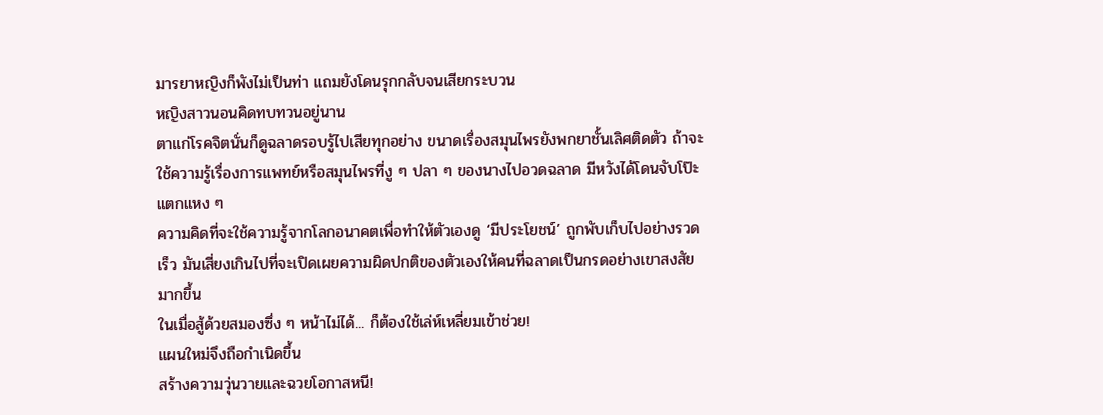มารยาหญิงก็พังไม่เป็นท่า แถมยังโดนรุกกลับจนเสียกระบวน
หญิงสาวนอนคิดทบทวนอยู่นาน
ตาแก่โรคจิตนั่นก็ดูฉลาดรอบรู้ไปเสียทุกอย่าง ขนาดเรื่องสมุนไพรยังพกยาชั้นเลิศติดตัว ถ้าจะใช้ความรู้เรื่องการแพทย์หรือสมุนไพรที่งู ๆ ปลา ๆ ของนางไปอวดฉลาด มีหวังได้โดนจับโป๊ะแตกแหง ๆ
ความคิดที่จะใช้ความรู้จากโลกอนาคตเพื่อทำให้ตัวเองดู ‘มีประโยชน์’ ถูกพับเก็บไปอย่างรวดเร็ว มันเสี่ยงเกินไปที่จะเปิดเผยความผิดปกติของตัวเองให้คนที่ฉลาดเป็นกรดอย่างเขาสงสัยมากขึ้น
ในเมื่อสู้ด้วยสมองซึ่ง ๆ หน้าไม่ได้... ก็ต้องใช้เล่ห์เหลี่ยมเข้าช่วย!
แผนใหม่จึงถือกำเนิดขึ้น
สร้างความวุ่นวายและฉวยโอกาสหนี!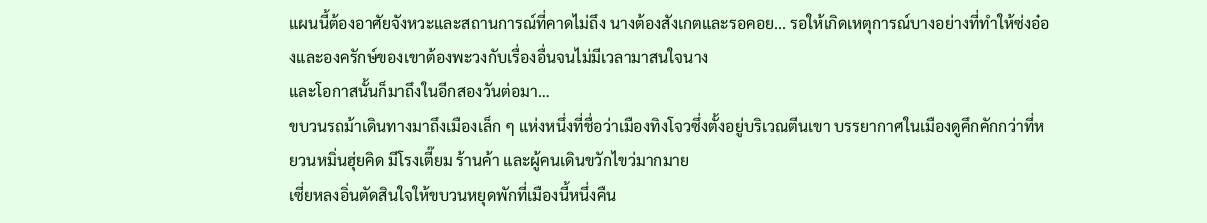แผนนี้ต้องอาศัยจังหวะและสถานการณ์ที่คาดไม่ถึง นางต้องสังเกตและรอคอย... รอให้เกิดเหตุการณ์บางอย่างที่ทำให้ซ่งอ๋องและองครักษ์ของเขาต้องพะวงกับเรื่องอื่นจนไม่มีเวลามาสนใจนาง
และโอกาสนั้นก็มาถึงในอีกสองวันต่อมา…
ขบวนรถม้าเดินทางมาถึงเมืองเล็ก ๆ แห่งหนึ่งที่ชื่อว่าเมืองทิงโจวซึ่งตั้งอยู่บริเวณตีนเขา บรรยากาศในเมืองดูคึกคักกว่าที่หยวนหมิ่นฮุ่ยคิด มีโรงเตี๊ยม ร้านค้า และผู้คนเดินขวักไขว่มากมาย
เซี่ยหลงอิ่นตัดสินใจให้ขบวนหยุดพักที่เมืองนี้หนึ่งคืน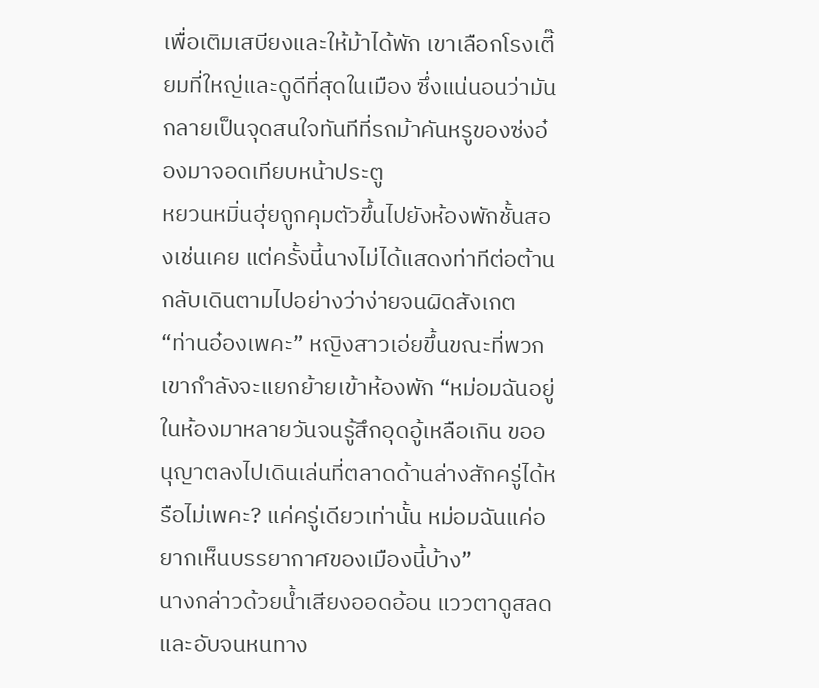เพื่อเติมเสบียงและให้ม้าได้พัก เขาเลือกโรงเตี๊ยมที่ใหญ่และดูดีที่สุดในเมือง ซึ่งแน่นอนว่ามันกลายเป็นจุดสนใจทันทีที่รถม้าคันหรูของซ่งอ๋องมาจอดเทียบหน้าประตู
หยวนหมิ่นฮุ่ยถูกคุมตัวขึ้นไปยังห้องพักชั้นสองเช่นเคย แต่ครั้งนี้นางไม่ได้แสดงท่าทีต่อต้าน กลับเดินตามไปอย่างว่าง่ายจนผิดสังเกต
“ท่านอ๋องเพคะ” หญิงสาวเอ่ยขึ้นขณะที่พวกเขากำลังจะแยกย้ายเข้าห้องพัก “หม่อมฉันอยู่ในห้องมาหลายวันจนรู้สึกอุดอู้เหลือเกิน ขออนุญาตลงไปเดินเล่นที่ตลาดด้านล่างสักครู่ได้หรือไม่เพคะ? แค่ครู่เดียวเท่านั้น หม่อมฉันแค่อยากเห็นบรรยากาศของเมืองนี้บ้าง”
นางกล่าวด้วยน้ำเสียงออดอ้อน แววตาดูสลดและอับจนหนทาง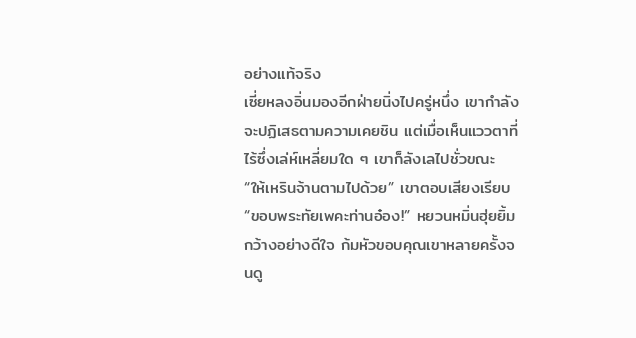อย่างแท้จริง
เซี่ยหลงอิ่นมองอีกฝ่ายนิ่งไปครู่หนึ่ง เขากำลังจะปฏิเสธตามความเคยชิน แต่เมื่อเห็นแววตาที่ไร้ซึ่งเล่ห์เหลี่ยมใด ๆ เขาก็ลังเลไปชั่วขณะ
“ให้เหรินจ้านตามไปด้วย” เขาตอบเสียงเรียบ
“ขอบพระทัยเพคะท่านอ๋อง!” หยวนหมิ่นฮุ่ยยิ้มกว้างอย่างดีใจ ก้มหัวขอบคุณเขาหลายครั้งจนดู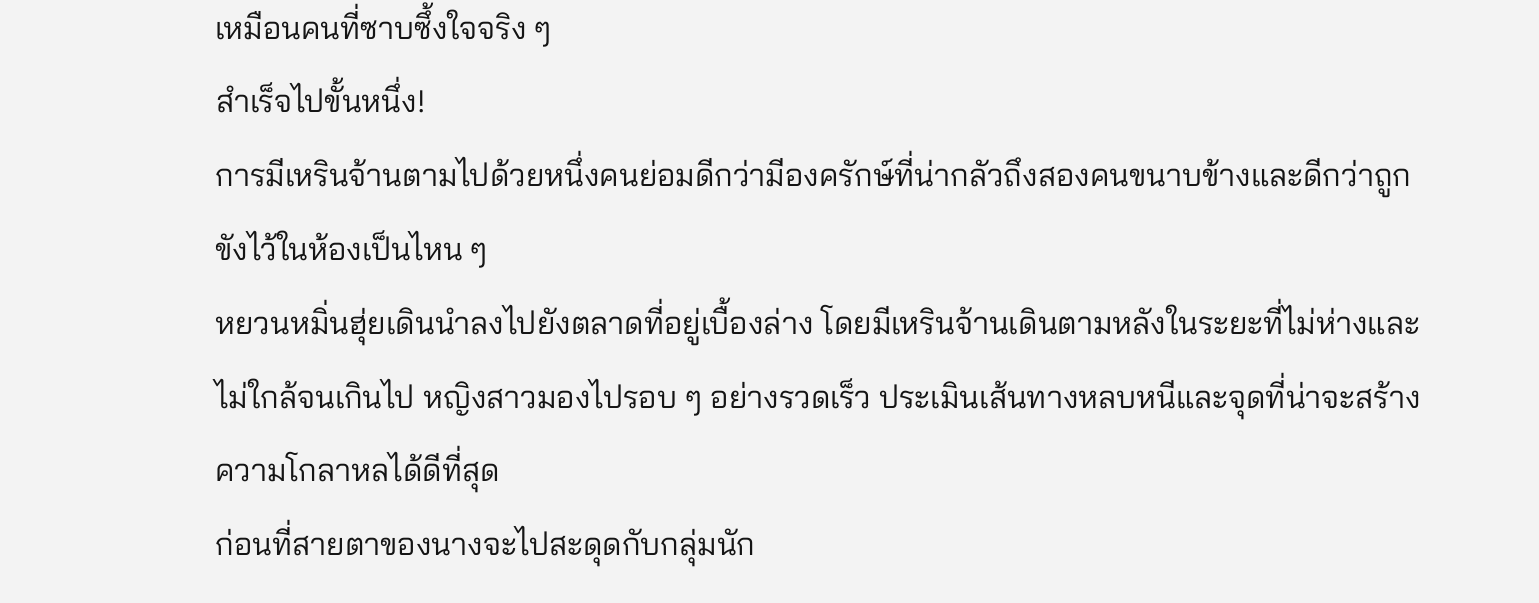เหมือนคนที่ซาบซึ้งใจจริง ๆ
สำเร็จไปขั้นหนึ่ง!
การมีเหรินจ้านตามไปด้วยหนึ่งคนย่อมดีกว่ามีองครักษ์ที่น่ากลัวถึงสองคนขนาบข้างและดีกว่าถูกขังไว้ในห้องเป็นไหน ๆ
หยวนหมิ่นฮุ่ยเดินนำลงไปยังตลาดที่อยู่เบื้องล่าง โดยมีเหรินจ้านเดินตามหลังในระยะที่ไม่ห่างและไม่ใกล้จนเกินไป หญิงสาวมองไปรอบ ๆ อย่างรวดเร็ว ประเมินเส้นทางหลบหนีและจุดที่น่าจะสร้างความโกลาหลได้ดีที่สุด
ก่อนที่สายตาของนางจะไปสะดุดกับกลุ่มนัก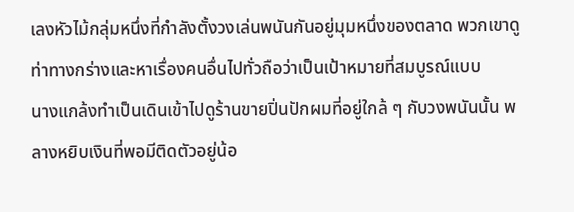เลงหัวไม้กลุ่มหนึ่งที่กำลังตั้งวงเล่นพนันกันอยู่มุมหนึ่งของตลาด พวกเขาดูท่าทางกร่างและหาเรื่องคนอื่นไปทั่วถือว่าเป็นเป้าหมายที่สมบูรณ์แบบ
นางแกล้งทำเป็นเดินเข้าไปดูร้านขายปิ่นปักผมที่อยู่ใกล้ ๆ กับวงพนันนั้น พลางหยิบเงินที่พอมีติดตัวอยู่น้อ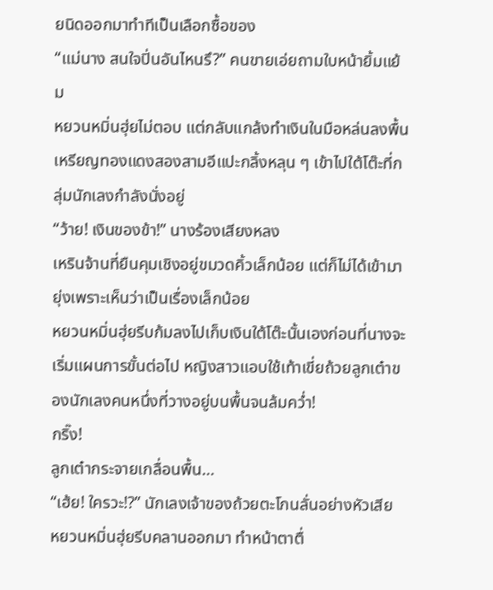ยนิดออกมาทำทีเป็นเลือกซื้อของ
“แม่นาง สนใจปิ่นอันไหนรึ?” คนขายเอ่ยถามใบหน้ายิ้มแย้ม
หยวนหมิ่นฮุ่ยไม่ตอบ แต่กลับแกล้งทำเงินในมือหล่นลงพื้น เหรียญทองแดงสองสามอีแปะกลิ้งหลุน ๆ เข้าไปใต้โต๊ะที่กลุ่มนักเลงกำลังนั่งอยู่
“ว้าย! เงินของข้า!” นางร้องเสียงหลง
เหรินจ้านที่ยืนคุมเชิงอยู่ขมวดคิ้วเล็กน้อย แต่ก็ไม่ได้เข้ามายุ่งเพราะเห็นว่าเป็นเรื่องเล็กน้อย
หยวนหมิ่นฮุ่ยรีบก้มลงไปเก็บเงินใต้โต๊ะนั้นเองก่อนที่นางจะเริ่มแผนการขั้นต่อไป หญิงสาวแอบใช้เท้าเขี่ยถ้วยลูกเต๋าของนักเลงคนหนึ่งที่วางอยู่บนพื้นจนล้มคว่ำ!
กริ๊ง!
ลูกเต๋ากระจายเกลื่อนพื้น…
“เฮ้ย! ใครวะ!?” นักเลงเจ้าของถ้วยตะโกนลั่นอย่างหัวเสีย
หยวนหมิ่นฮุ่ยรีบคลานออกมา ทำหน้าตาตื่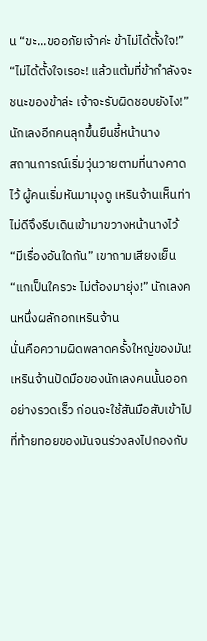น “ขะ...ขออภัยเจ้าค่ะ ข้าไม่ได้ตั้งใจ!”
“ไม่ได้ตั้งใจเรอะ! แล้วแต้มที่ข้ากำลังจะชนะของข้าล่ะ เจ้าจะรับผิดชอบยังไง!” นักเลงอีกคนลุกขึ้นยืนชี้หน้านาง
สถานการณ์เริ่มวุ่นวายตามที่นางคาดไว้ ผู้คนเริ่มหันมามุงดู เหรินจ้านเห็นท่าไม่ดีจึงรีบเดินเข้ามาขวางหน้านางไว้
“มีเรื่องอันใดกัน” เขาถามเสียงเย็น
“แกเป็นใครวะ ไม่ต้องมายุ่ง!” นักเลงคนหนึ่งผลักอกเหรินจ้าน
นั่นคือความผิดพลาดครั้งใหญ่ของมัน!
เหรินจ้านปัดมือของนักเลงคนนั้นออกอย่างรวดเร็ว ก่อนจะใช้สันมือสับเข้าไปที่ท้ายทอยของมันจนร่วงลงไปกองกับ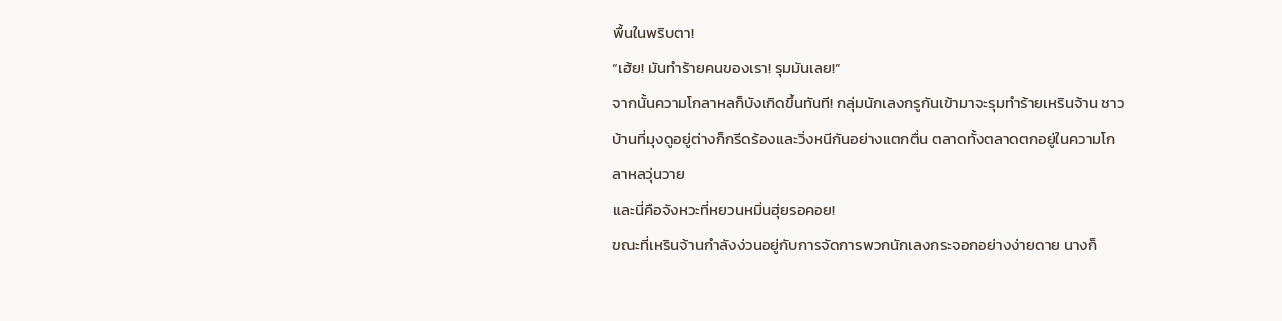พื้นในพริบตา!
“เฮ้ย! มันทำร้ายคนของเรา! รุมมันเลย!”
จากนั้นความโกลาหลก็บังเกิดขึ้นทันที! กลุ่มนักเลงกรูกันเข้ามาจะรุมทำร้ายเหรินจ้าน ชาวบ้านที่มุงดูอยู่ต่างก็กรีดร้องและวิ่งหนีกันอย่างแตกตื่น ตลาดทั้งตลาดตกอยู่ในความโกลาหลวุ่นวาย
และนี่คือจังหวะที่หยวนหมิ่นฮุ่ยรอคอย!
ขณะที่เหรินจ้านกำลังง่วนอยู่กับการจัดการพวกนักเลงกระจอกอย่างง่ายดาย นางก็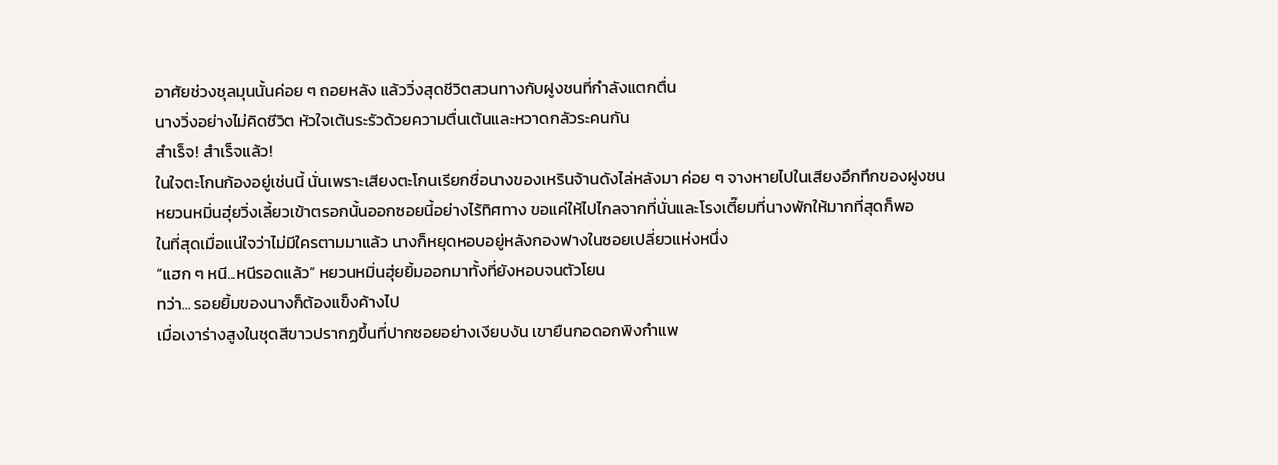อาศัยช่วงชุลมุนนั้นค่อย ๆ ถอยหลัง แล้ววิ่งสุดชีวิตสวนทางกับฝูงชนที่กำลังแตกตื่น
นางวิ่งอย่างไม่คิดชีวิต หัวใจเต้นระรัวด้วยความตื่นเต้นและหวาดกลัวระคนกัน
สำเร็จ! สำเร็จแล้ว!
ในใจตะโกนก้องอยู่เช่นนี้ นั่นเพราะเสียงตะโกนเรียกชื่อนางของเหรินจ้านดังไล่หลังมา ค่อย ๆ จางหายไปในเสียงอึกทึกของฝูงชน
หยวนหมิ่นฮุ่ยวิ่งเลี้ยวเข้าตรอกนั้นออกซอยนี้อย่างไร้ทิศทาง ขอแค่ให้ไปไกลจากที่นั่นและโรงเตี๊ยมที่นางพักให้มากที่สุดก็พอ
ในที่สุดเมื่อแน่ใจว่าไม่มีใครตามมาแล้ว นางก็หยุดหอบอยู่หลังกองฟางในซอยเปลี่ยวแห่งหนึ่ง
“แฮก ๆ หนี...หนีรอดแล้ว” หยวนหมิ่นฮุ่ยยิ้มออกมาทั้งที่ยังหอบจนตัวโยน
ทว่า... รอยยิ้มของนางก็ต้องแข็งค้างไป
เมื่อเงาร่างสูงในชุดสีขาวปรากฏขึ้นที่ปากซอยอย่างเงียบงัน เขายืนกอดอกพิงกำแพ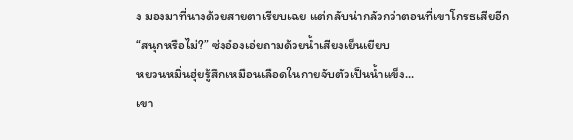ง มองมาที่นางด้วยสายตาเรียบเฉย แต่กลับน่ากลัวกว่าตอนที่เขาโกรธเสียอีก
“สนุกหรือไม่?” ซ่งอ๋องเอ่ยถามด้วยน้ำเสียงเย็นเยียบ
หยวนหมิ่นฮุ่ยรู้สึกเหมือนเลือดในกายจับตัวเป็นน้ำแข็ง...
เขา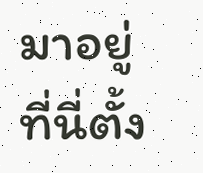มาอยู่ที่นี่ตั้ง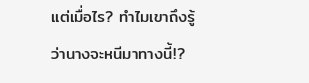แต่เมื่อไร? ทำไมเขาถึงรู้ว่านางจะหนีมาทางนี้!?